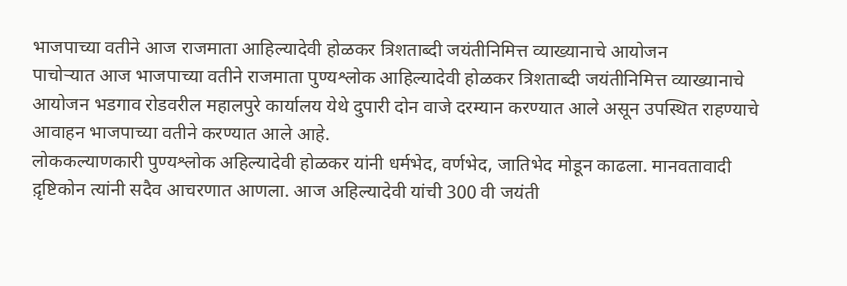भाजपाच्या वतीने आज राजमाता आहिल्यादेवी होळकर त्रिशताब्दी जयंतीनिमित्त व्याख्यानाचे आयोजन
पाचोऱ्यात आज भाजपाच्या वतीने राजमाता पुण्यश्लोक आहिल्यादेवी होळकर त्रिशताब्दी जयंतीनिमित्त व्याख्यानाचे आयोजन भडगाव रोडवरील महालपुरे कार्यालय येथे दुपारी दोन वाजे दरम्यान करण्यात आले असून उपस्थित राहण्याचे आवाहन भाजपाच्या वतीने करण्यात आले आहे.
लोककल्याणकारी पुण्यश्लोक अहिल्यादेवी होळकर यांनी धर्मभेद, वर्णभेद, जातिभेद मोडून काढला. मानवतावादी द़ृष्टिकोन त्यांनी सदैव आचरणात आणला. आज अहिल्यादेवी यांची 300 वी जयंती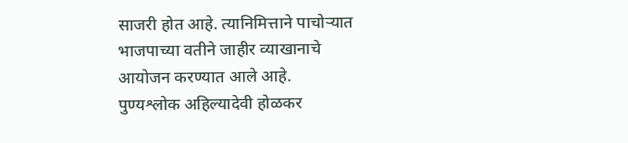साजरी होत आहे. त्यानिमित्ताने पाचोऱ्यात भाजपाच्या वतीने जाहीर व्याखानाचे आयोजन करण्यात आले आहे.
पुण्यश्लोक अहिल्यादेवी होळकर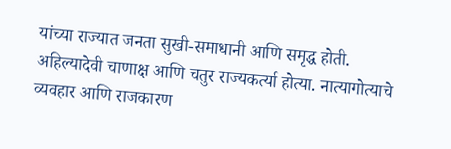यांच्या राज्यात जनता सुखी-समाधानी आणि समृद्ध होती. अहिल्यादेवी चाणाक्ष आणि चतुर राज्यकर्त्या होत्या. नात्यागोत्याचे व्यवहार आणि राजकारण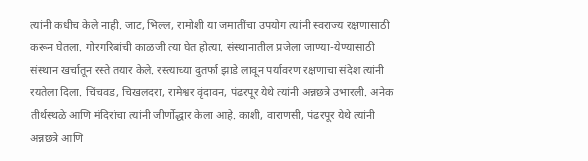त्यांनी कधीच केले नाही. जाट, भिल्ल, रामोशी या जमातींचा उपयोग त्यांनी स्वराज्य रक्षणासाठी करून घेतला. गोरगरिबांची काळजी त्या घेत होत्या. संस्थानातील प्रजेला जाण्या-येण्यासाठी संस्थान खर्चातून रस्ते तयार केले. रस्त्याच्या दुतर्फा झाडे लावून पर्यावरण रक्षणाचा संदेश त्यांनी रयतेला दिला. चिंचवड, चिखलदरा, रामेश्वर वृंदावन, पंढरपूर येथे त्यांनी अन्नछत्रे उभारली. अनेक तीर्थस्थळे आणि मंदिरांचा त्यांनी जीर्णोद्धार केला आहे. काशी, वाराणसी, पंढरपूर येथे त्यांनी अन्नछत्रे आणि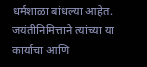धर्मशाळा बांधल्या आहेत. जयंतीनिमित्ताने त्यांच्या या कार्याचा आणि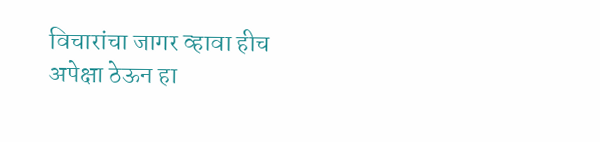विचारांचा जागर व्हावा हीच अपेक्षा ठेऊन हा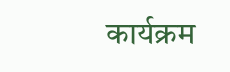कार्यक्रम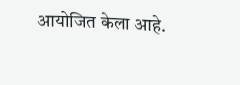आयोजित केला आहे.